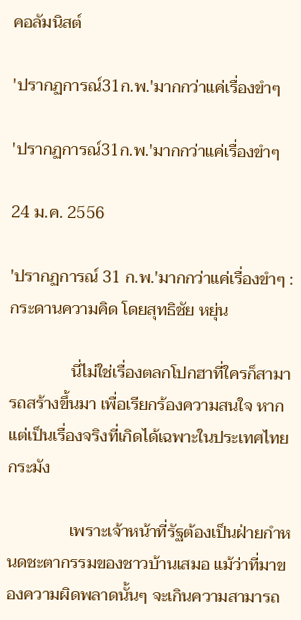คอลัมนิสต์

'ปรากฏการณ์31ก.พ.'มากกว่าแค่เรื่องขำๆ

'ปรากฏการณ์31ก.พ.'มากกว่าแค่เรื่องขำๆ

24 ม.ค. 2556

'ปรากฏการณ์ 31 ก.พ.'มากกว่าแค่เรื่องขำๆ : กระดานความคิด โดยสุทธิชัย หยุ่น

               นี่ไม่ใช่เรื่องตลกโปกฮาที่ใครก็สามารถสร้างขึ้นมา เพื่อเรียกร้องความสนใจ หากแต่เป็นเรื่องจริงที่เกิดได้เฉพาะในประเทศไทยกระมัง

               เพราะเจ้าหน้าที่รัฐต้องเป็นฝ่ายกำหนดชะตากรรมของชาวบ้านเสมอ แม้ว่าที่มาของความผิดพลาดนั้นๆ จะเกินความสามารถ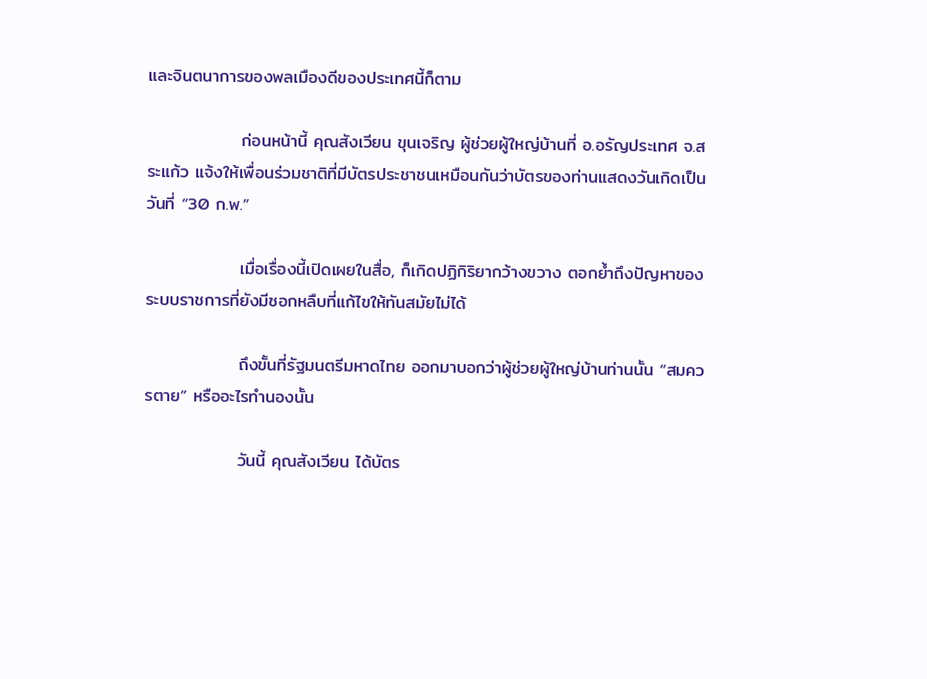และจินตนาการของพลเมืองดีของประเทศนี้ก็ตาม

               ก่อนหน้านี้ คุณสังเวียน ขุนเจริญ ผู้ช่วยผู้ใหญ่บ้านที่ อ.อรัญประเทศ จ.สระแก้ว แจ้งให้เพื่อนร่วมชาติที่มีบัตรประชาชนเหมือนกันว่าบัตรของท่านแสดงวันเกิดเป็นวันที่ “30 ก.พ.”

               เมื่อเรื่องนี้เปิดเผยในสื่อ, ก็เกิดปฏิกิริยากว้างขวาง ตอกย้ำถึงปัญหาของระบบราชการที่ยังมีซอกหลืบที่แก้ไขให้ทันสมัยไม่ได้

               ถึงขั้นที่รัฐมนตรีมหาดไทย ออกมาบอกว่าผู้ช่วยผู้ใหญ่บ้านท่านนั้น “สมควรตาย” หรืออะไรทำนองนั้น

               วันนี้ คุณสังเวียน ได้บัตร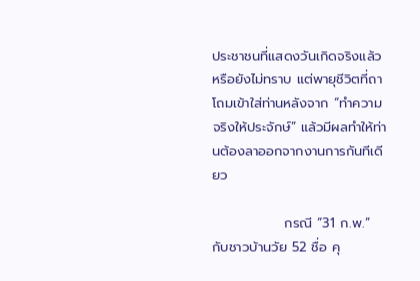ประชาชนที่แสดงวันเกิดจริงแล้วหรือยังไม่ทราบ แต่พายุชีวิตที่ถาโถมเข้าใส่ท่านหลังจาก “ทำความจริงให้ประจักษ์” แล้วมีผลทำให้ท่านต้องลาออกจากงานการกันทีเดียว

               กรณี “31 ก.พ.” กับชาวบ้านวัย 52 ชื่อ คุ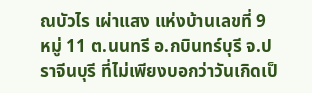ณบัวไร เผ่าแสง แห่งบ้านเลขที่ 9 หมู่ 11 ต.นนทรี อ.กบินทร์บุรี จ.ปราจีนบุรี ที่ไม่เพียงบอกว่าวันเกิดเป็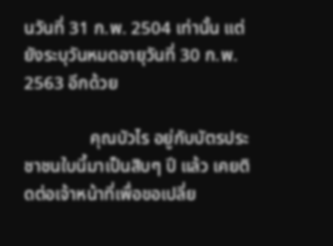นวันที่ 31 ก.พ. 2504 เท่านั้น แต่ยังระบุวันหมดอายุวันที่ 30 ก.พ. 2563 อีกด้วย

               คุณบัวไร อยู่กับบัตรประชาชนใบนี้มาเป็นสิบๆ ปี แล้ว เคยติดต่อเจ้าหน้าที่เพื่อขอเปลี่ย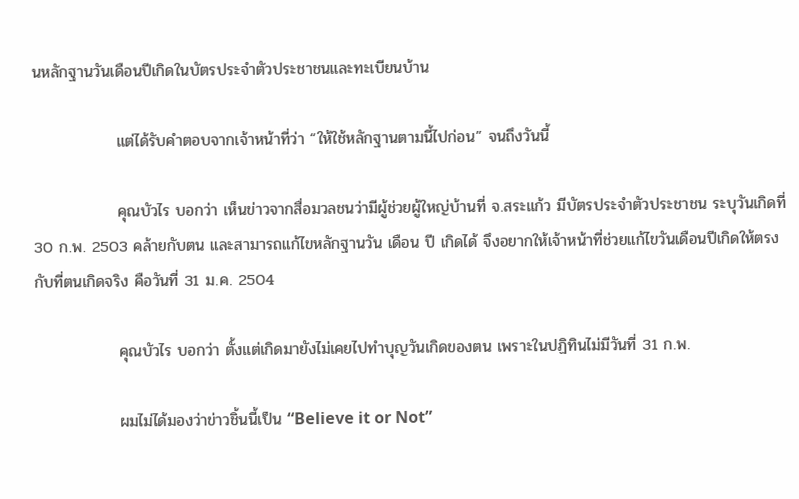นหลักฐานวันเดือนปีเกิดในบัตรประจำตัวประชาชนและทะเบียนบ้าน

               แต่ได้รับคำตอบจากเจ้าหน้าที่ว่า “ให้ใช้หลักฐานตามนี้ไปก่อน” จนถึงวันนี้

               คุณบัวไร บอกว่า เห็นข่าวจากสื่อมวลชนว่ามีผู้ช่วยผู้ใหญ่บ้านที่ จ.สระแก้ว มีบัตรประจำตัวประชาชน ระบุวันเกิดที่ 30 ก.พ. 2503 คล้ายกับตน และสามารถแก้ไขหลักฐานวัน เดือน ปี เกิดได้ จึงอยากให้เจ้าหน้าที่ช่วยแก้ไขวันเดือนปีเกิดให้ตรงกับที่ตนเกิดจริง คือวันที่ 31 ม.ค. 2504

               คุณบัวไร บอกว่า ตั้งแต่เกิดมายังไม่เคยไปทำบุญวันเกิดของตน เพราะในปฏิทินไม่มีวันที่ 31 ก.พ.

               ผมไม่ได้มองว่าข่าวชิ้นนี้เป็น “Believe it or Not”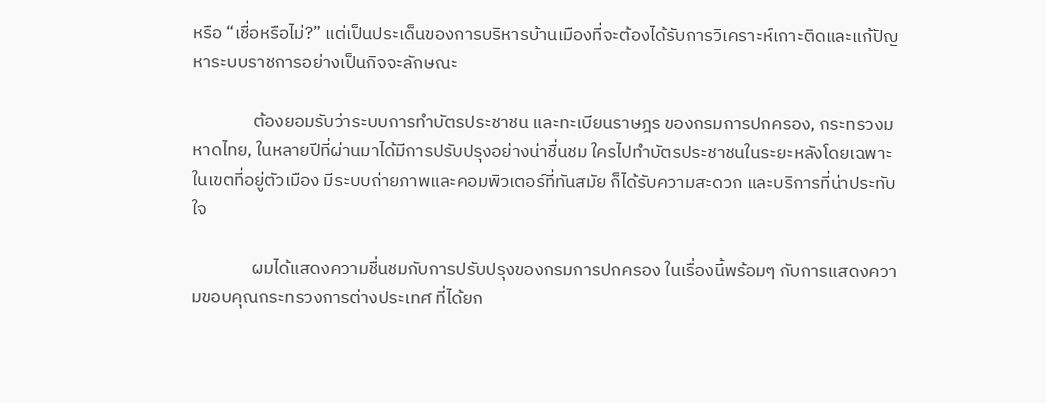หรือ “เชื่อหรือไม่?” แต่เป็นประเด็นของการบริหารบ้านเมืองที่จะต้องได้รับการวิเคราะห์เกาะติดและแก้ปัญหาระบบราชการอย่างเป็นกิจจะลักษณะ

               ต้องยอมรับว่าระบบการทำบัตรประชาชน และทะเบียนราษฎร ของกรมการปกครอง, กระทรวงมหาดไทย, ในหลายปีที่ผ่านมาได้มีการปรับปรุงอย่างน่าชื่นชม ใครไปทำบัตรประชาชนในระยะหลังโดยเฉพาะในเขตที่อยู่ตัวเมือง มีระบบถ่ายภาพและคอมพิวเตอร์ที่ทันสมัย ก็ได้รับความสะดวก และบริการที่น่าประทับใจ

               ผมได้แสดงความชื่นชมกับการปรับปรุงของกรมการปกครอง ในเรื่องนี้พร้อมๆ กับการแสดงความขอบคุณกระทรวงการต่างประเทศ ที่ได้ยก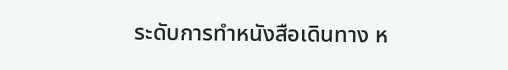ระดับการทำหนังสือเดินทาง ห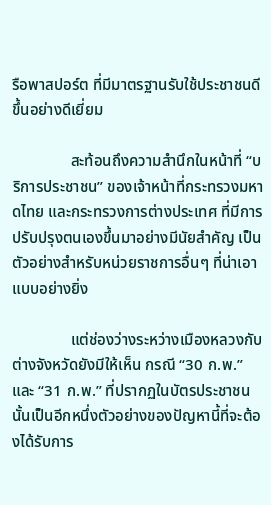รือพาสปอร์ต ที่มีมาตรฐานรับใช้ประชาชนดีขึ้นอย่างดีเยี่ยม

               สะท้อนถึงความสำนึกในหน้าที่ “บริการประชาชน” ของเจ้าหน้าที่กระทรวงมหาดไทย และกระทรวงการต่างประเทศ ที่มีการปรับปรุงตนเองขึ้นมาอย่างมีนัยสำคัญ เป็นตัวอย่างสำหรับหน่วยราชการอื่นๆ ที่น่าเอาแบบอย่างยิ่ง

               แต่ช่องว่างระหว่างเมืองหลวงกับต่างจังหวัดยังมีให้เห็น กรณี “30 ก.พ.” และ “31 ก.พ.” ที่ปรากฏในบัตรประชาชนนั้นเป็นอีกหนึ่งตัวอย่างของปัญหานี้ที่จะต้องได้รับการ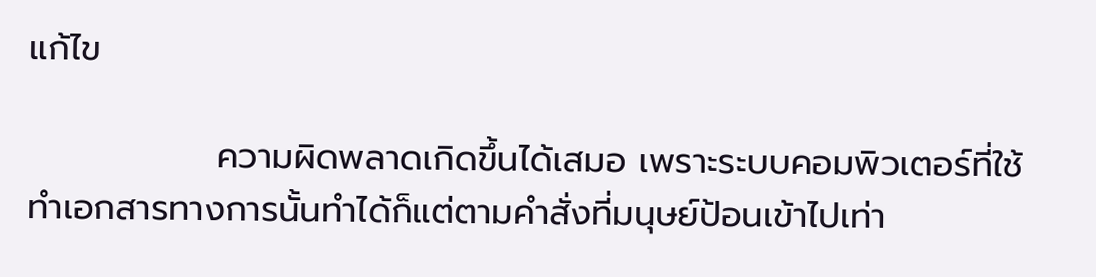แก้ไข

               ความผิดพลาดเกิดขึ้นได้เสมอ เพราะระบบคอมพิวเตอร์ที่ใช้ทำเอกสารทางการนั้นทำได้ก็แต่ตามคำสั่งที่มนุษย์ป้อนเข้าไปเท่า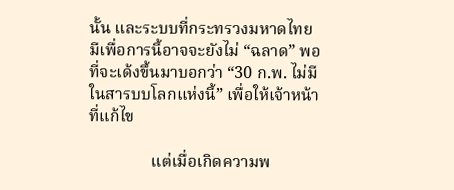นั้น และระบบที่กระทรวงมหาดไทย มีเพื่อการนี้อาจจะยังไม่ “ฉลาด” พอที่จะเด้งขึ้นมาบอกว่า “30 ก.พ. ไม่มีในสารบบโลกแห่งนี้” เพื่อให้เจ้าหน้าที่แก้ไข

               แต่เมื่อเกิดความพ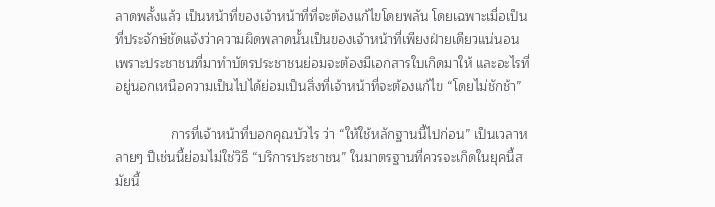ลาดพลั้งแล้ว เป็นหน้าที่ของเจ้าหน้าที่ที่จะต้องแก้ไขโดยพลัน โดยเฉพาะเมื่อเป็นที่ประจักษ์ชัดแจ้งว่าความผิดพลาดนั้นเป็นของเจ้าหน้าที่เพียงฝ่ายเดียวแน่นอน เพราะประชาชนที่มาทำบัตรประชาชนย่อมจะต้องมีเอกสารใบเกิดมาให้ และอะไรที่อยู่นอกเหนือความเป็นไปได้ย่อมเป็นสิ่งที่เจ้าหน้าที่จะต้องแก้ไข “โดยไม่ชักช้า”

               การที่เจ้าหน้าที่บอกคุณบัวไร ว่า “ให้ใช้หลักฐานนี้ไปก่อน” เป็นเวลาหลายๆ ปีเช่นนี้ย่อมไม่ใช่วิธี “บริการประชาชน” ในมาตรฐานที่ควรจะเกิดในยุคนี้สมัยนี้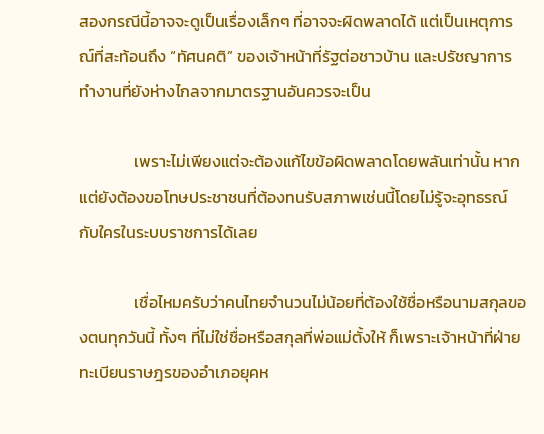สองกรณีนี้อาจจะดูเป็นเรื่องเล็กๆ ที่อาจจะผิดพลาดได้ แต่เป็นเหตุการณ์ที่สะท้อนถึง “ทัศนคติ” ของเจ้าหน้าที่รัฐต่อชาวบ้าน และปรัชญาการทำงานที่ยังห่างไกลจากมาตรฐานอันควรจะเป็น

               เพราะไม่เพียงแต่จะต้องแก้ไขข้อผิดพลาดโดยพลันเท่านั้น หากแต่ยังต้องขอโทษประชาชนที่ต้องทนรับสภาพเช่นนี้โดยไม่รู้จะอุทธรณ์กับใครในระบบราชการได้เลย

               เชื่อไหมครับว่าคนไทยจำนวนไม่น้อยที่ต้องใช้ชื่อหรือนามสกุลของตนทุกวันนี้ ทั้งๆ ที่ไม่ใช่ชื่อหรือสกุลที่พ่อแม่ตั้งให้ ก็เพราะเจ้าหน้าที่ฝ่ายทะเบียนราษฎรของอำเภอยุคห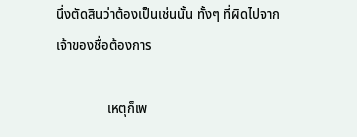นึ่งตัดสินว่าต้องเป็นเช่นนั้น ทั้งๆ ที่ผิดไปจากเจ้าของชื่อต้องการ

               เหตุก็เพ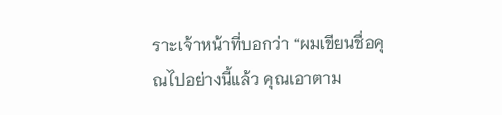ราะเจ้าหน้าที่บอกว่า “ผมเขียนชื่อคุณไปอย่างนี้แล้ว คุณเอาตาม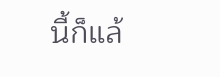นี้ก็แล้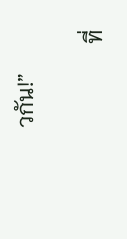วกัน!”

               ที่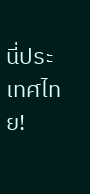นี่ประเทศไทย!